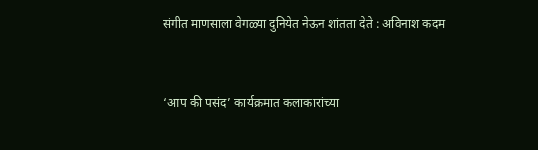संगीत माणसाला वेगळ्या दुनियेत नेऊन शांतता देते : अविनाश कदम


‘आप की पसंद’ कार्यक्रमात कलाकारांच्या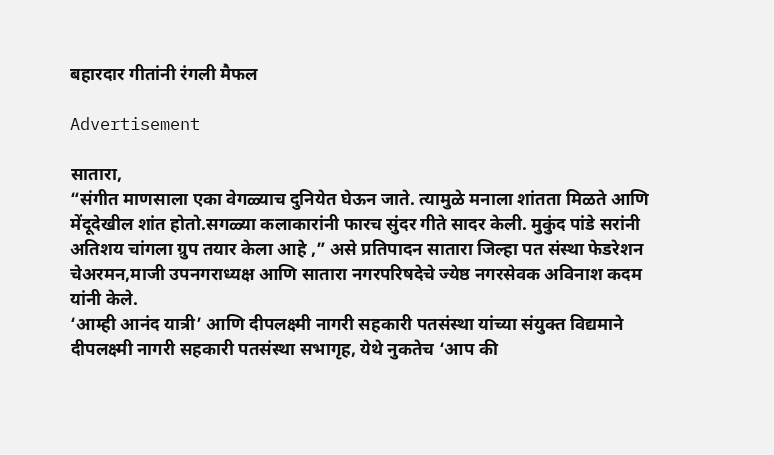बहारदार गीतांनी रंगली मैफल

Advertisement

सातारा,
“संगीत माणसाला एका वेगळ्याच दुनियेत घेऊन जाते. त्यामुळे मनाला शांतता मिळते आणि मेंदूदेखील शांत होतो.सगळ्या कलाकारांनी फारच सुंदर गीते सादर केली. मुकुंद पांडे सरांनी अतिशय चांगला ग्रुप तयार केला आहे ,” असे प्रतिपादन सातारा जिल्हा पत संस्था फेडरेशन चेअरमन,माजी उपनगराध्यक्ष आणि सातारा नगरपरिषदेचे ज्येष्ठ नगरसेवक अविनाश कदम यांनी केले.
‘आम्ही आनंद यात्री’ आणि दीपलक्ष्मी नागरी सहकारी पतसंस्था यांच्या संयुक्त विद्यमाने दीपलक्ष्मी नागरी सहकारी पतसंस्था सभागृह, येथे नुकतेच ‘आप की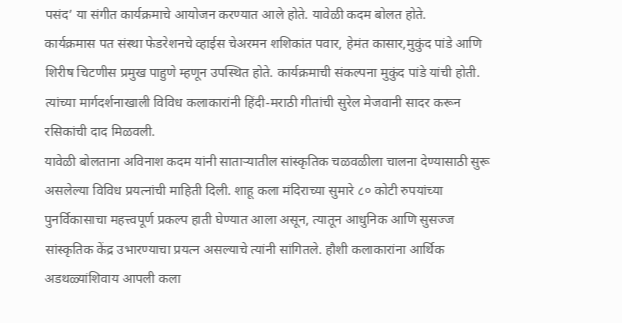पसंद’ या संगीत कार्यक्रमाचे आयोजन करण्यात आले होते. यावेळी कदम बोलत होते.
कार्यक्रमास पत संस्था फेडरेशनचे व्हाईस चेअरमन शशिकांत पवार, हेमंत कासार,मुकुंद पांडे आणि शिरीष चिटणीस प्रमुख पाहुणे म्हणून उपस्थित होते. कार्यक्रमाची संकल्पना मुकुंद पांडे यांची होती. त्यांच्या मार्गदर्शनाखाली विविध कलाकारांनी हिंदी-मराठी गीतांची सुरेल मेजवानी सादर करून रसिकांची दाद मिळवली.
यावेळी बोलताना अविनाश कदम यांनी साताऱ्यातील सांस्कृतिक चळवळीला चालना देण्यासाठी सुरू असलेल्या विविध प्रयत्नांची माहिती दिली. शाहू कला मंदिराच्या सुमारे ८० कोटी रुपयांच्या पुनर्विकासाचा महत्त्वपूर्ण प्रकल्प हाती घेण्यात आला असून, त्यातून आधुनिक आणि सुसज्ज सांस्कृतिक केंद्र उभारण्याचा प्रयत्न असल्याचे त्यांनी सांगितले. हौशी कलाकारांना आर्थिक अडथळ्यांशिवाय आपली कला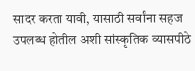सादर करता यावी, यासाठी सर्वांना सहज उपलब्ध होतील अशी सांस्कृतिक व्यासपीठे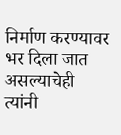निर्माण करण्यावर भर दिला जात असल्याचेही त्यांनी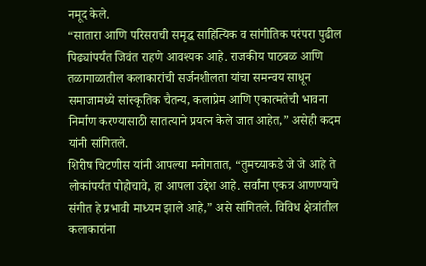नमूद केले.
“सातारा आणि परिसराची समृद्ध साहित्यिक व सांगीतिक परंपरा पुढील पिढ्यांपर्यंत जिवंत राहणे आवश्यक आहे. राजकीय पाठबळ आणि तळागाळातील कलाकारांची सर्जनशीलता यांचा समन्वय साधून समाजामध्ये सांस्कृतिक चैतन्य, कलाप्रेम आणि एकात्मतेची भावना निर्माण करण्यासाठी सातत्याने प्रयत्न केले जात आहेत,” असेही कदम यांनी सांगितले.
शिरीष चिटणीस यांनी आपल्या मनोगतात, “तुमच्याकडे जे जे आहे ते लोकांपर्यंत पोहोचावे, हा आपला उद्देश आहे. सर्वांना एकत्र आणण्याचे संगीत हे प्रभावी माध्यम झाले आहे,” असे सांगितले. विविध क्षेत्रांतील कलाकारांना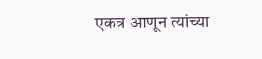एकत्र आणून त्यांच्या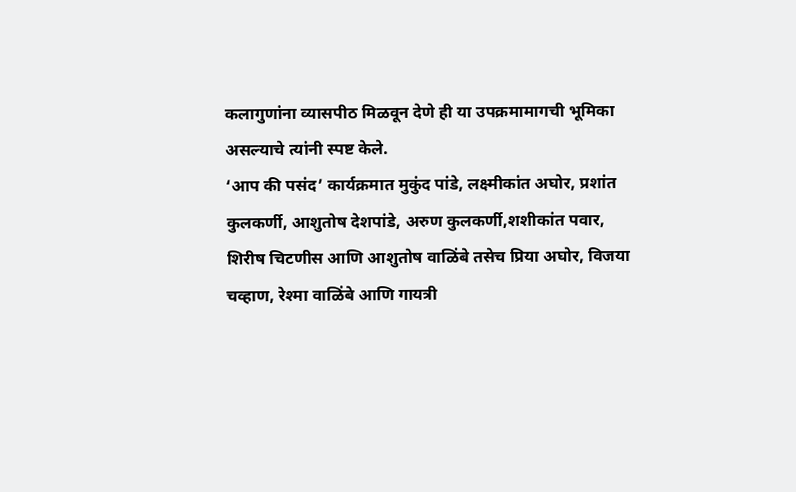कलागुणांना व्यासपीठ मिळवून देणे ही या उपक्रमामागची भूमिका असल्याचे त्यांनी स्पष्ट केले.
‘आप की पसंद’ कार्यक्रमात मुकुंद पांडे, लक्ष्मीकांत अघोर, प्रशांत कुलकर्णी, आशुतोष देशपांडे, अरुण कुलकर्णी,शशीकांत पवार, शिरीष चिटणीस आणि आशुतोष वाळिंबे तसेच प्रिया अघोर, विजया चव्हाण, रेश्मा वाळिंबे आणि गायत्री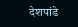देशपांडे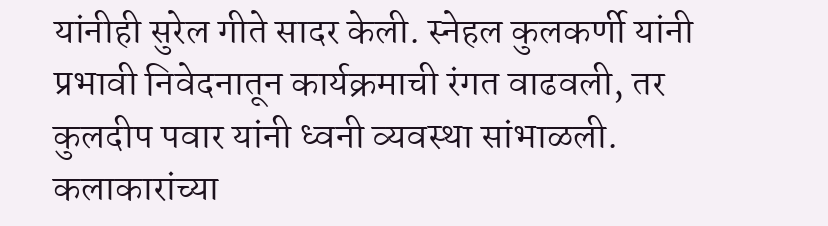यांनीही सुरेल गीते सादर केली. स्नेहल कुलकर्णी यांनी प्रभावी निवेदनातून कार्यक्रमाची रंगत वाढवली, तर कुलदीप पवार यांनी ध्वनी व्यवस्था सांभाळली.
कलाकारांच्या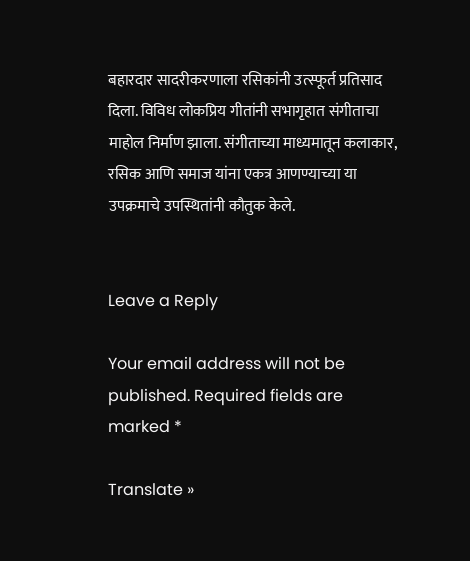बहारदार सादरीकरणाला रसिकांनी उत्स्फूर्त प्रतिसाद दिला. विविध लोकप्रिय गीतांनी सभागृहात संगीताचा माहोल निर्माण झाला. संगीताच्या माध्यमातून कलाकार, रसिक आणि समाज यांना एकत्र आणण्याच्या या उपक्रमाचे उपस्थितांनी कौतुक केले.


Leave a Reply

Your email address will not be published. Required fields are marked *

Translate »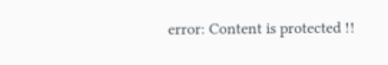error: Content is protected !!